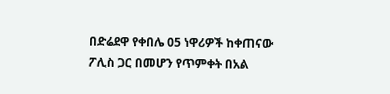በድሬደዋ የቀበሌ 05 ነዋሪዎች ከቀጠናው ፖሊስ ጋር በመሆን የጥምቀት በአል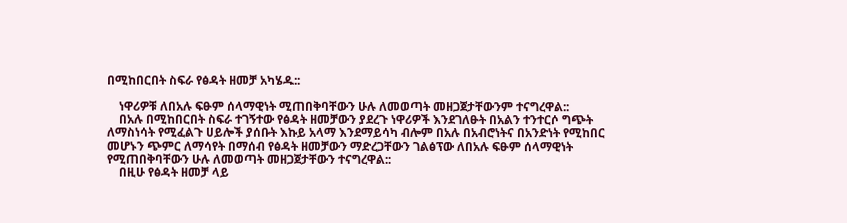በሚከበርበት ስፍራ የፅዳት ዘመቻ አካሄዱ::

    ነዋሪዎቹ ለበአሉ ፍፁም ሰላማዊነት ሚጠበቅባቸውን ሁሉ ለመወጣት መዘጋጀታቸውንም ተናግረዋል::
    በአሉ በሚከበርበት ስፍራ ተገኝተው የፅዳት ዘመቻውን ያደረጉ ነዋሪዎች እንደገለፁት በአልን ተንተርሶ ግጭት ለማስነሳት የሚፈልጉ ሀይሎች ያሰቡት እኩይ አላማ እንደማይሳካ ብሎም በአሉ በአብሮነትና በአንድነት የሚከበር መሆኑን ጭምር ለማሳየት በማሰብ የፅዳት ዘመቻውን ማድረጋቸውን ገልፅፕው ለበአሉ ፍፁም ሰላማዊነት የሚጠበቅባቸውን ሁሉ ለመወጣት መዘጋጀታቸውን ተናግረዋል::
    በዚሁ የፅዳት ዘመቻ ላይ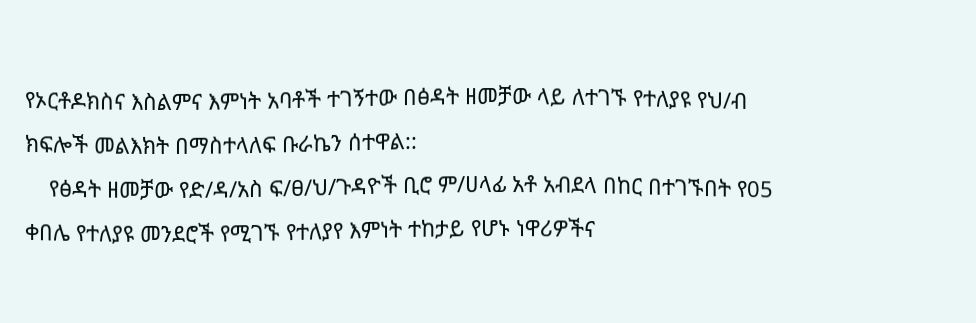የኦርቶዶክስና እስልምና እምነት አባቶች ተገኝተው በፅዳት ዘመቻው ላይ ለተገኙ የተለያዩ የህ/ብ ክፍሎች መልእክት በማስተላለፍ ቡራኬን ሰተዋል::
    የፅዳት ዘመቻው የድ/ዳ/አስ ፍ/ፀ/ህ/ጉዳዮች ቢሮ ም/ሀላፊ አቶ አብደላ በከር በተገኙበት የ05 ቀበሌ የተለያዩ መንደሮች የሚገኙ የተለያየ እምነት ተከታይ የሆኑ ነዋሪዎችና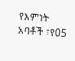የእምነት አባቶች ፣የ05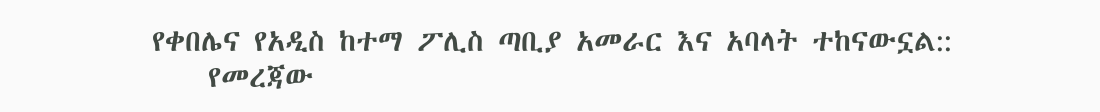የቀበሌና የአዲስ ከተማ ፖሊስ ጣቢያ አመራር እና አባላት ተከናውኗል::
    የመረጃው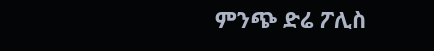ምንጭ ድሬ ፖሊስ